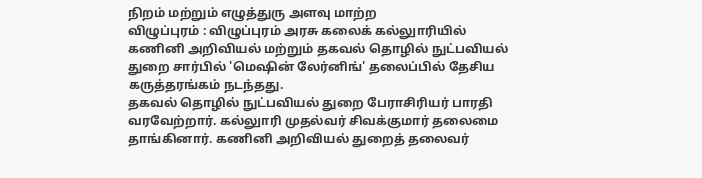நிறம் மற்றும் எழுத்துரு அளவு மாற்ற
விழுப்புரம் : விழுப்புரம் அரசு கலைக் கல்லுாரியில் கணினி அறிவியல் மற்றும் தகவல் தொழில் நுட்பவியல் துறை சார்பில் 'மெஷின் லேர்னிங்' தலைப்பில் தேசிய கருத்தரங்கம் நடந்தது.
தகவல் தொழில் நுட்பவியல் துறை பேராசிரியர் பாரதி வரவேற்றார். கல்லுாரி முதல்வர் சிவக்குமார் தலைமை தாங்கினார். கணினி அறிவியல் துறைத் தலைவர்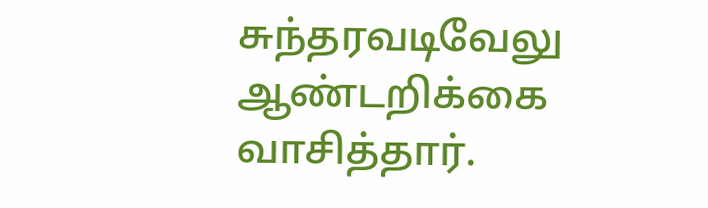சுந்தரவடிவேலு ஆண்டறிக்கை வாசித்தார்.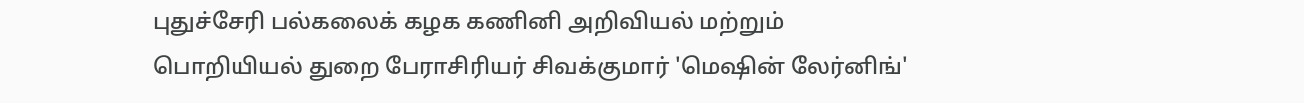புதுச்சேரி பல்கலைக் கழக கணினி அறிவியல் மற்றும் பொறியியல் துறை பேராசிரியர் சிவக்குமார் 'மெஷின் லேர்னிங்'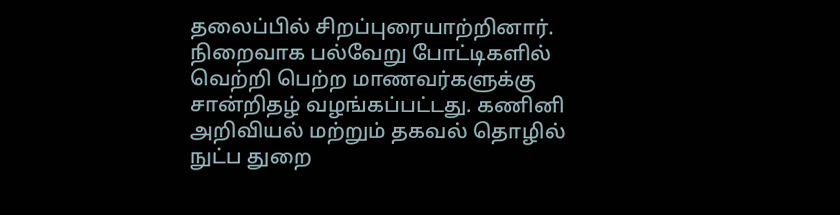தலைப்பில் சிறப்புரையாற்றினார்.
நிறைவாக பல்வேறு போட்டிகளில் வெற்றி பெற்ற மாணவர்களுக்கு சான்றிதழ் வழங்கப்பட்டது. கணினி அறிவியல் மற்றும் தகவல் தொழில் நுட்ப துறை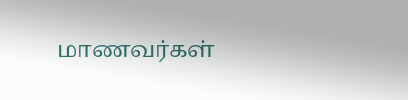மாணவர்கள்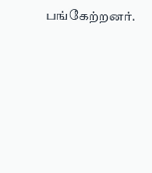பங்கேற்றனர்.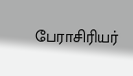பேராசிரியர்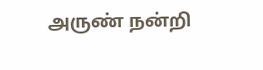அருண் நன்றி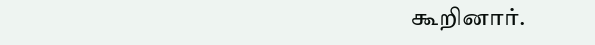கூறினார்.